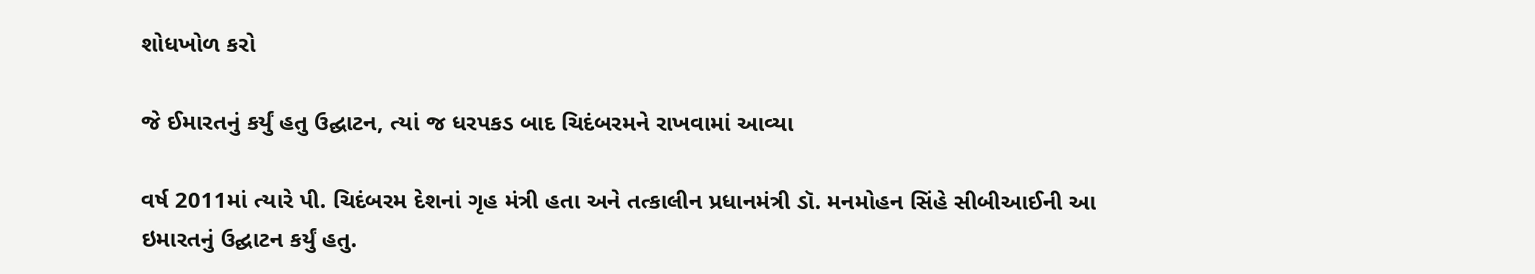શોધખોળ કરો

જે ઈમારતનું કર્યું હતુ ઉદ્ઘાટન, ત્યાં જ ધરપકડ બાદ ચિદંબરમને રાખવામાં આવ્યા

વર્ષ 2011માં ત્યારે પી. ચિદંબરમ દેશનાં ગૃહ મંત્રી હતા અને તત્કાલીન પ્રધાનમંત્રી ડૉ. મનમોહન સિંહે સીબીઆઈની આ ઇમારતનું ઉદ્ઘાટન કર્યું હતુ.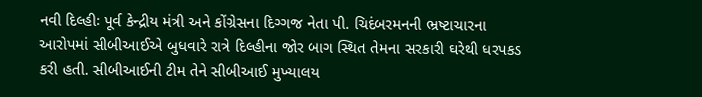નવી દિલ્હીઃ પૂર્વ કેન્દ્રીય મંત્રી અને કોંગ્રેસના દિગ્ગજ નેતા પી. ચિદંબરમનની ભ્રષ્ટાચારના આરોપમાં સીબીઆઈએ બુધવારે રાત્રે દિલ્હીના જોર બાગ સ્થિત તેમના સરકારી ઘરેથી ધરપકડ કરી હતી. સીબીઆઈની ટીમ તેને સીબીઆઈ મુખ્યાલય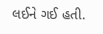લઈને ગઈ હતી.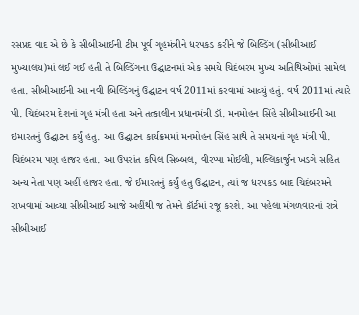રસપ્રદ વાદ એ છે કે સીબીઆઈની ટીમ પૂર્વ ગૃહમંત્રીને ધરપકડ કરીને જે બિલ્ડિંગ (સીબીઆઈ મુખ્યાલય)માં લઈ ગઈ હતી તે બિલ્ડિંગના ઉદ્ઘાટનમાં એક સમયે ચિદંબરમ મુખ્ય અતિથિઓમાં સામેલ હતા. સીબીઆઈની આ નવી બિલ્ડિંગનું ઉદ્ઘાટન વર્ષ 2011માં કરવામાં આવ્યું હતું. વર્ષ 2011માં ત્યારે પી. ચિદંબરમ દેશનાં ગૃહ મંત્રી હતા અને તત્કાલીન પ્રધાનમંત્રી ડૉ. મનમોહન સિંહે સીબીઆઈની આ ઇમારતનું ઉદ્ઘાટન કર્યું હતુ. આ ઉદ્ઘાટન કાર્યક્રમમાં મનમોહન સિંહ સાથે તે સમયનાં ગૃહ મંત્રી પી. ચિદંબરમ પણ હાજર હતા. આ ઉપરાંત કપિલ સિબ્બલ, વીરપ્પા મોઈલી, મલ્લિકાર્જુન ખડગે સહિત અન્ય નેતા પણ અહીં હાજર હતા. જે ઈમારતનું કર્યું હતુ ઉદ્ઘાટન, ત્યાં જ ધરપકડ બાદ ચિદંબરમને રાખવામાં આવ્યા સીબીઆઈ આજે અહીંથી જ તેમને કૉર્ટમાં રજૂ કરશે. આ પહેલા મંગળવારનાં રાત્રે સીબીઆઈ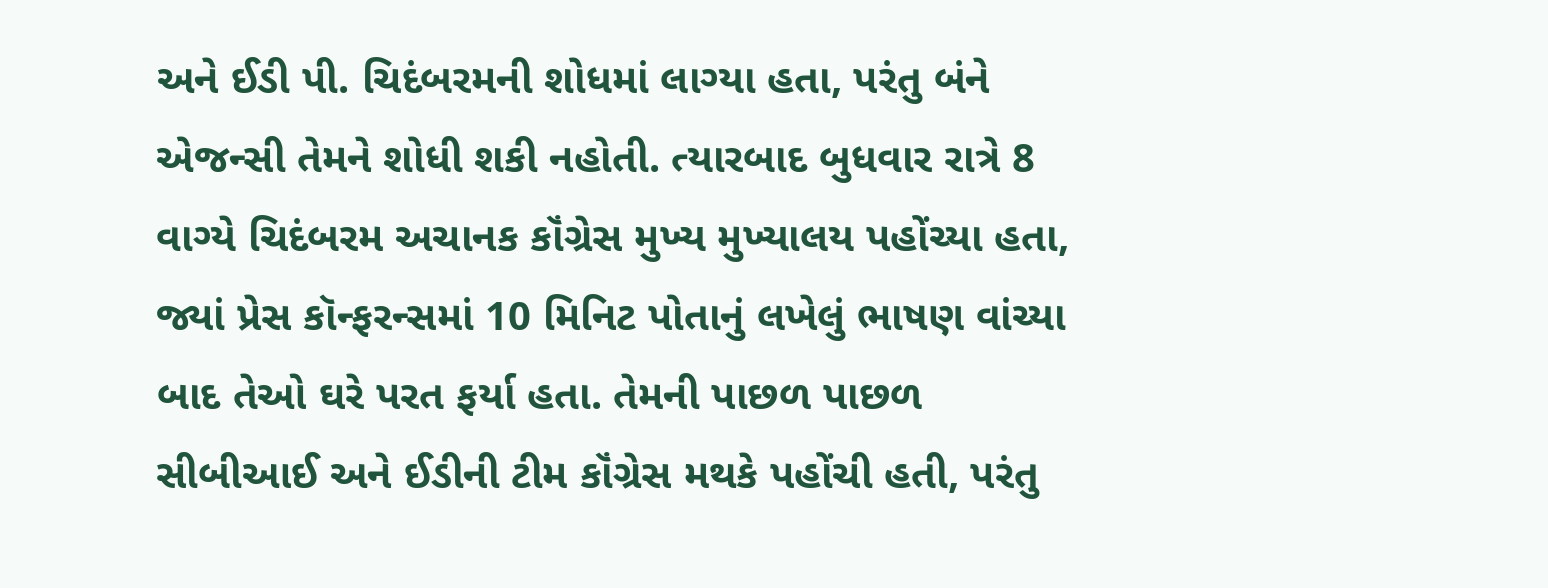અને ઈડી પી. ચિદંબરમની શોધમાં લાગ્યા હતા, પરંતુ બંને એજન્સી તેમને શોધી શકી નહોતી. ત્યારબાદ બુધવાર રાત્રે 8 વાગ્યે ચિદંબરમ અચાનક કૉંગ્રેસ મુખ્ય મુખ્યાલય પહોંચ્યા હતા, જ્યાં પ્રેસ કૉન્ફરન્સમાં 10 મિનિટ પોતાનું લખેલું ભાષણ વાંચ્યા બાદ તેઓ ઘરે પરત ફર્યા હતા. તેમની પાછળ પાછળ સીબીઆઈ અને ઈડીની ટીમ કૉંગ્રેસ મથકે પહોંચી હતી, પરંતુ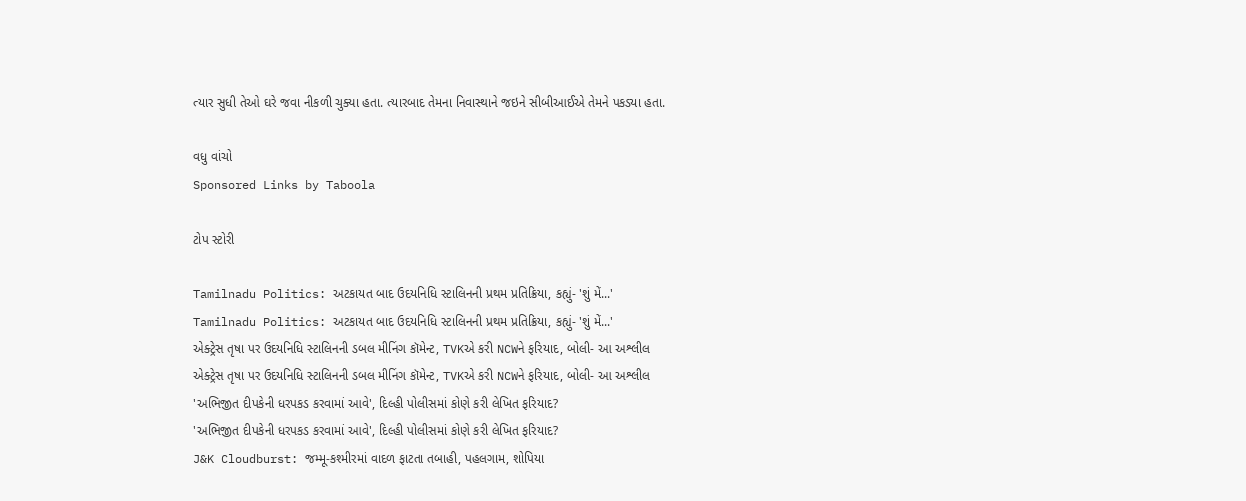ત્યાર સુધી તેઓ ઘરે જવા નીકળી ચુક્યા હતા. ત્યારબાદ તેમના નિવાસ્થાને જઇને સીબીઆઈએ તેમને પકડ્યા હતા.

વધુ વાંચો
Sponsored Links by Taboola

ટોપ સ્ટોરી

Tamilnadu Politics: અટકાયત બાદ ઉદયનિધિ સ્ટાલિનની પ્રથમ પ્રતિક્રિયા, કહ્યું- 'શું મેં...'
Tamilnadu Politics: અટકાયત બાદ ઉદયનિધિ સ્ટાલિનની પ્રથમ પ્રતિક્રિયા, કહ્યું- 'શું મેં...'
એક્ટ્રેસ તૃષા પર ઉદયનિધિ સ્ટાલિનની ડબલ મીનિંગ કૉમેન્ટ, TVKએ કરી NCWને ફરિયાદ, બોલી- આ અશ્લીલ
એક્ટ્રેસ તૃષા પર ઉદયનિધિ સ્ટાલિનની ડબલ મીનિંગ કૉમેન્ટ, TVKએ કરી NCWને ફરિયાદ, બોલી- આ અશ્લીલ
'અભિજીત દીપકેની ધરપકડ કરવામાં આવે', દિલ્હી પોલીસમાં કોણે કરી લેખિત ફરિયાદ?
'અભિજીત દીપકેની ધરપકડ કરવામાં આવે', દિલ્હી પોલીસમાં કોણે કરી લેખિત ફરિયાદ?
J&K Cloudburst: જમ્મૂ-કશ્મીરમાં વાદળ ફાટતા તબાહી, પહલગામ, શોપિયા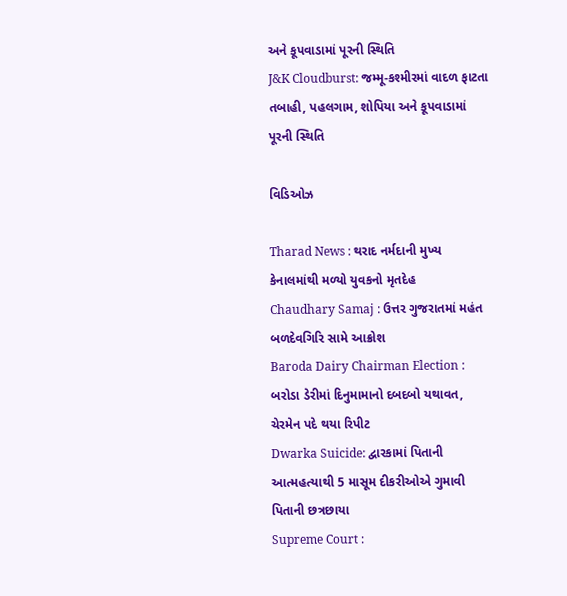અને કૂપવાડામાં પૂરની સ્થિતિ
J&K Cloudburst: જમ્મૂ-કશ્મીરમાં વાદળ ફાટતા તબાહી, પહલગામ, શોપિયા અને કૂપવાડામાં પૂરની સ્થિતિ

વિડિઓઝ

Tharad News : થરાદ નર્મદાની મુખ્ય કેનાલમાંથી મળ્યો યુવકનો મૃતદેહ
Chaudhary Samaj : ઉત્તર ગુજરાતમાં મહંત બળદેવગિરિ સામે આક્રોશ
Baroda Dairy Chairman Election : બરોડા ડેરીમાં દિનુમામાનો દબદબો યથાવત, ચેરમેન પદે થયા રિપીટ
Dwarka Suicide: દ્વારકામાં પિતાની આત્મહત્યાથી 5 માસૂમ દીકરીઓએ ગુમાવી પિતાની છત્રછાયા
Supreme Court :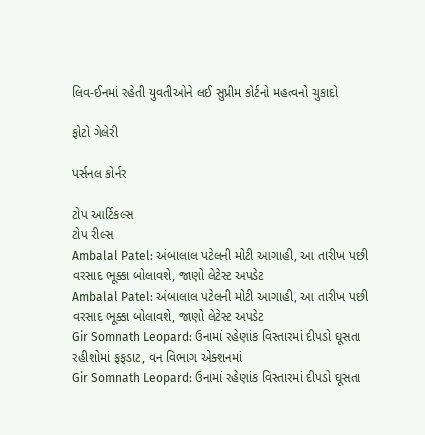લિવ-ઈનમાં રહેતી યુવતીઓને લઈ સુપ્રીમ કોર્ટનો મહત્વનો ચુકાદો

ફોટો ગેલેરી

પર્સનલ કોર્નર

ટોપ આર્ટિકલ્સ
ટોપ રીલ્સ
Ambalal Patel: અંબાલાલ પટેલની મોટી આગાહી, આ તારીખ પછી વરસાદ ભૂક્કા બોલાવશે, જાણો લેટેસ્ટ અપડેટ
Ambalal Patel: અંબાલાલ પટેલની મોટી આગાહી, આ તારીખ પછી વરસાદ ભૂક્કા બોલાવશે, જાણો લેટેસ્ટ અપડેટ
Gir Somnath Leopard: ઉનામાં રહેણાંક વિસ્તારમાં દીપડો ઘૂસતા રહીશોમાં ફફડાટ, વન વિભાગ એક્શનમાં
Gir Somnath Leopard: ઉનામાં રહેણાંક વિસ્તારમાં દીપડો ઘૂસતા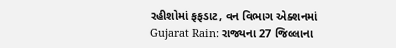રહીશોમાં ફફડાટ, વન વિભાગ એક્શનમાં
Gujarat Rain: રાજ્યના 27 જિલ્લાના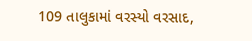109 તાલુકામાં વરસ્યો વરસાદ,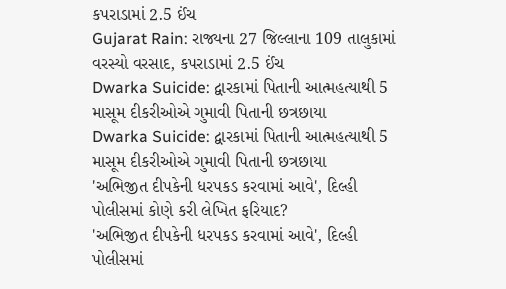કપરાડામાં 2.5 ઈંચ
Gujarat Rain: રાજ્યના 27 જિલ્લાના 109 તાલુકામાં વરસ્યો વરસાદ, કપરાડામાં 2.5 ઈંચ
Dwarka Suicide: દ્વારકામાં પિતાની આત્મહત્યાથી 5 માસૂમ દીકરીઓએ ગુમાવી પિતાની છત્રછાયા
Dwarka Suicide: દ્વારકામાં પિતાની આત્મહત્યાથી 5 માસૂમ દીકરીઓએ ગુમાવી પિતાની છત્રછાયા
'અભિજીત દીપકેની ધરપકડ કરવામાં આવે', દિલ્હી પોલીસમાં કોણે કરી લેખિત ફરિયાદ?
'અભિજીત દીપકેની ધરપકડ કરવામાં આવે', દિલ્હી પોલીસમાં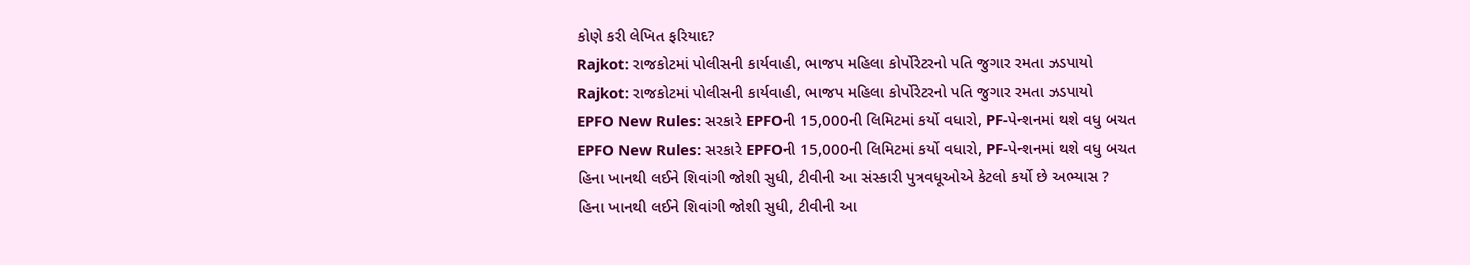કોણે કરી લેખિત ફરિયાદ?
Rajkot: રાજકોટમાં પોલીસની કાર્યવાહી, ભાજપ મહિલા કોર્પોરેટરનો પતિ જુગાર રમતા ઝડપાયો
Rajkot: રાજકોટમાં પોલીસની કાર્યવાહી, ભાજપ મહિલા કોર્પોરેટરનો પતિ જુગાર રમતા ઝડપાયો
EPFO New Rules: સરકારે EPFOની 15,000ની લિમિટમાં કર્યો વધારો, PF-પેન્શનમાં થશે વધુ બચત
EPFO New Rules: સરકારે EPFOની 15,000ની લિમિટમાં કર્યો વધારો, PF-પેન્શનમાં થશે વધુ બચત
હિના ખાનથી લઈને શિવાંગી જોશી સુધી, ટીવીની આ સંસ્કારી પુત્રવધૂઓએ કેટલો કર્યો છે અભ્યાસ ?
હિના ખાનથી લઈને શિવાંગી જોશી સુધી, ટીવીની આ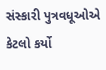સંસ્કારી પુત્રવધૂઓએ કેટલો કર્યો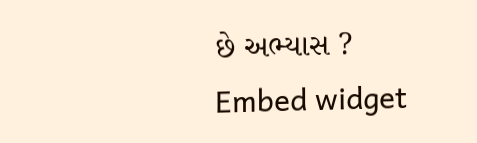છે અભ્યાસ ?
Embed widget